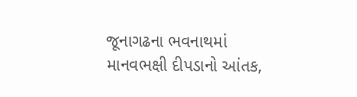જૂનાગઢના ભવનાથમાં માનવભક્ષી દીપડાનો આંતક,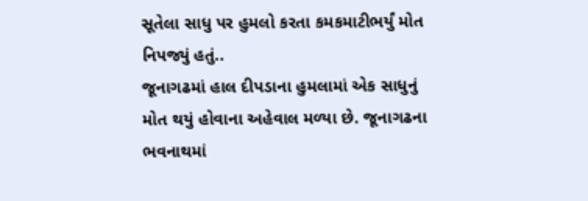સૂતેલા સાધુ પર હુમલો કરતા કમકમાટીભર્યું મોત નિપજ્યું હતું..
જૂનાગઢમાં હાલ દીપડાના હુમલામાં એક સાધુનું મોત થયું હોવાના અહેવાલ મળ્યા છે. જૂનાગઢના ભવનાથમાં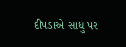દીપડાએ સાધુ પર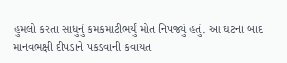હુમલો કરતા સાધુનું કમકમાટીભર્યું મોત નિપજ્યું હતું. આ ઘટના બાદ માનવભક્ષી દીપડાને પકડવાની કવાયત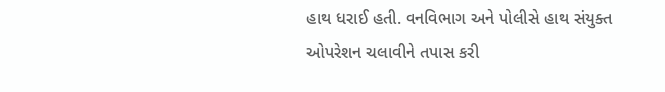હાથ ધરાઈ હતી. વનવિભાગ અને પોલીસે હાથ સંયુક્ત ઓપરેશન ચલાવીને તપાસ કરી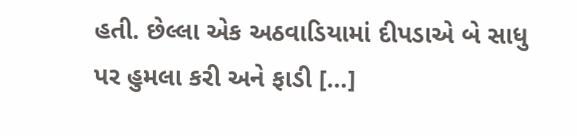હતી. છેલ્લા એક અઠવાડિયામાં દીપડાએ બે સાધુ પર હુમલા કરી અને ફાડી […]